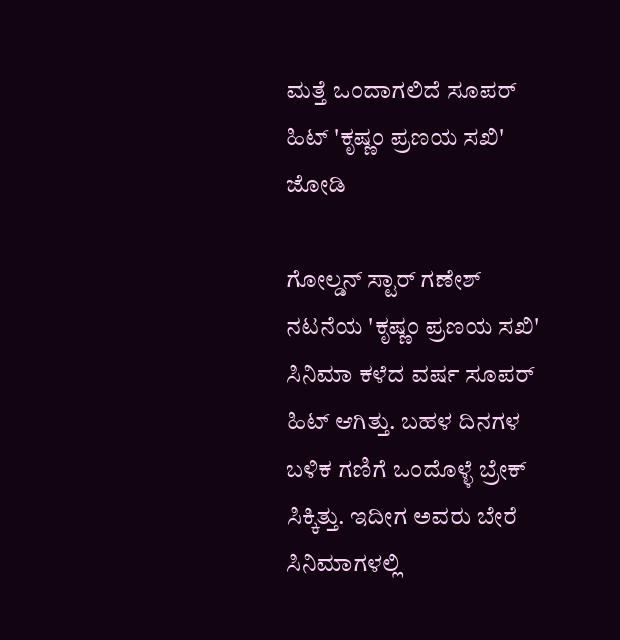ಮತ್ತೆ ಒಂದಾಗಲಿದೆ ಸೂಪರ್ ಹಿಟ್ 'ಕೃಷ್ಣಂ ಪ್ರಣಯ ಸಖಿ' ಜೋಡಿ

ಗೋಲ್ಡನ್ ಸ್ಟಾರ್ ಗಣೇಶ್ ನಟನೆಯ 'ಕೃಷ್ಣಂ ಪ್ರಣಯ ಸಖಿ' ಸಿನಿಮಾ ಕಳೆದ ವರ್ಷ ಸೂಪರ್ ಹಿಟ್ ಆಗಿತ್ತು. ಬಹಳ ದಿನಗಳ ಬಳಿಕ ಗಣಿಗೆ ಒಂದೊಳ್ಳೆ ಬ್ರೇಕ್ ಸಿಕ್ಕಿತ್ತು. ಇದೀಗ ಅವರು ಬೇರೆ ಸಿನಿಮಾಗಳಲ್ಲಿ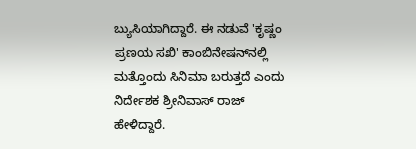ಬ್ಯುಸಿಯಾಗಿದ್ದಾರೆ. ಈ ನಡುವೆ 'ಕೃಷ್ಣಂ ಪ್ರಣಯ ಸಖಿ' ಕಾಂಬಿನೇಷನ್‌ನಲ್ಲಿ ಮತ್ತೊಂದು ಸಿನಿಮಾ ಬರುತ್ತದೆ ಎಂದು ನಿರ್ದೇಶಕ ಶ್ರೀನಿವಾಸ್ ರಾಜ್ ಹೇಳಿದ್ದಾರೆ.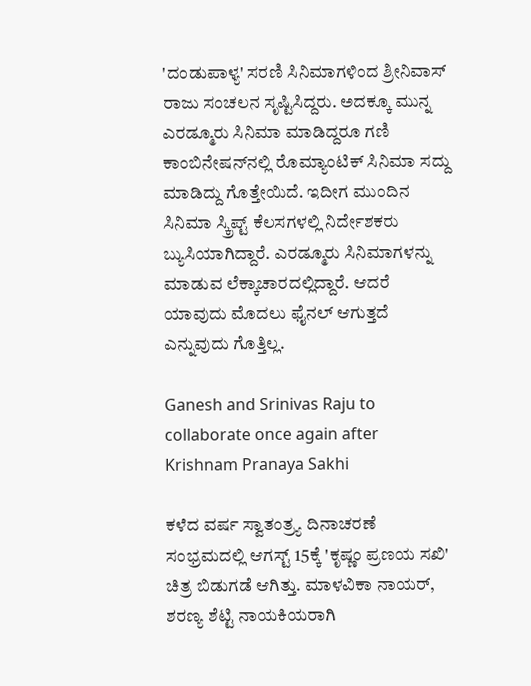'ದಂಡುಪಾಳ್ಯ' ಸರಣಿ ಸಿನಿಮಾಗಳಿಂದ ಶ್ರೀನಿವಾಸ್ ರಾಜು ಸಂಚಲನ ಸೃಷ್ಟಿಸಿದ್ದರು. ಅದಕ್ಕೂ ಮುನ್ನ ಎರಡ್ಮೂರು ಸಿನಿಮಾ ಮಾಡಿದ್ದರೂ ಗಣಿ ಕಾಂಬಿನೇಷನ್‌ನಲ್ಲಿ ರೊಮ್ಯಾಂಟಿಕ್ ಸಿನಿಮಾ ಸದ್ದು ಮಾಡಿದ್ದು ಗೊತ್ತೇಯಿದೆ. ಇದೀಗ ಮುಂದಿನ ಸಿನಿಮಾ ಸ್ಕ್ರಿಪ್ಟ್ ಕೆಲಸಗಳಲ್ಲಿ ನಿರ್ದೇಶಕರು ಬ್ಯುಸಿಯಾಗಿದ್ದಾರೆ. ಎರಡ್ಮೂರು ಸಿನಿಮಾಗಳನ್ನು ಮಾಡುವ ಲೆಕ್ಕಾಚಾರದಲ್ಲಿದ್ದಾರೆ. ಆದರೆ ಯಾವುದು ಮೊದಲು ಫೈನಲ್ ಆಗುತ್ತದೆ ಎನ್ನುವುದು ಗೊತ್ತಿಲ್ಲ.

Ganesh and Srinivas Raju to collaborate once again after Krishnam Pranaya Sakhi

ಕಳೆದ ವರ್ಷ ಸ್ವಾತಂತ್ರ್ಯ ದಿನಾಚರಣೆ ಸಂಭ್ರಮದಲ್ಲಿ ಆಗಸ್ಟ್ 15ಕ್ಕೆ 'ಕೃಷ್ಣಂ ಪ್ರಣಯ ಸಖಿ' ಚಿತ್ರ ಬಿಡುಗಡೆ ಆಗಿತ್ತು. ಮಾಳವಿಕಾ ನಾಯರ್, ಶರಣ್ಯ ಶೆಟ್ಟಿ ನಾಯಕಿಯರಾಗಿ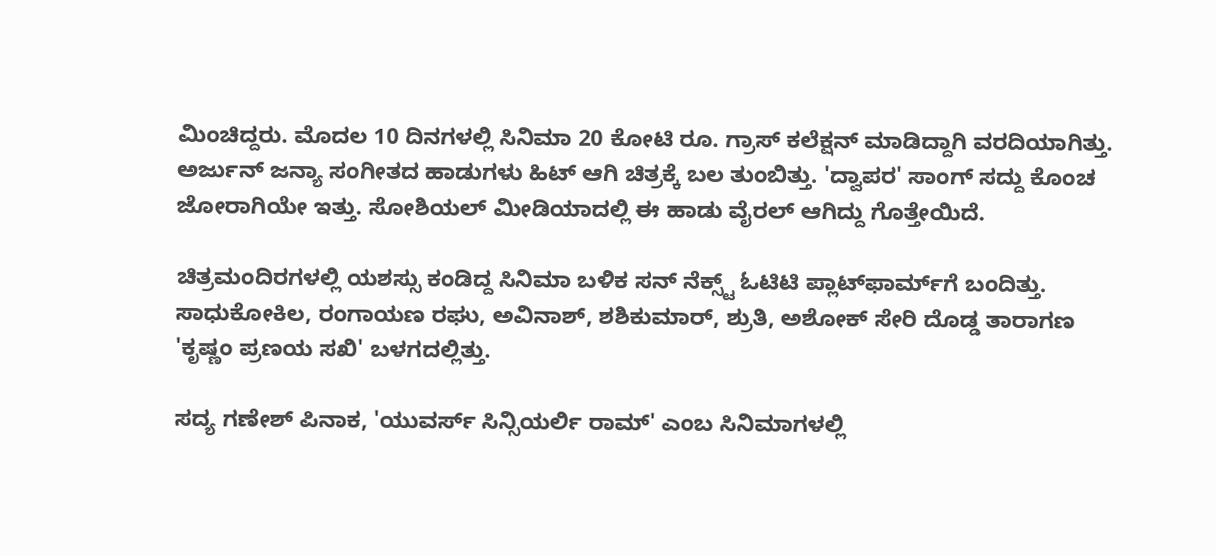ಮಿಂಚಿದ್ದರು. ಮೊದಲ 10 ದಿನಗಳಲ್ಲಿ ಸಿನಿಮಾ 20 ಕೋಟಿ ರೂ. ಗ್ರಾಸ್ ಕಲೆಕ್ಷನ್ ಮಾಡಿದ್ದಾಗಿ ವರದಿಯಾಗಿತ್ತು. ಅರ್ಜುನ್ ಜನ್ಯಾ ಸಂಗೀತದ ಹಾಡುಗಳು ಹಿಟ್ ಆಗಿ ಚಿತ್ರಕ್ಕೆ ಬಲ ತುಂಬಿತ್ತು. 'ದ್ವಾಪರ' ಸಾಂಗ್ ಸದ್ದು ಕೊಂಚ ಜೋರಾಗಿಯೇ ಇತ್ತು. ಸೋಶಿಯಲ್ ಮೀಡಿಯಾದಲ್ಲಿ ಈ ಹಾಡು ವೈರಲ್ ಆಗಿದ್ದು ಗೊತ್ತೇಯಿದೆ.

ಚಿತ್ರಮಂದಿರಗಳಲ್ಲಿ ಯಶಸ್ಸು ಕಂಡಿದ್ದ ಸಿನಿಮಾ ಬಳಿಕ ಸನ್‌ ನೆಕ್ಸ್ಟ್ ಓಟಿಟಿ ಪ್ಲಾಟ್‌ಫಾರ್ಮ್‌ಗೆ ಬಂದಿತ್ತು. ಸಾಧುಕೋಕಿಲ, ರಂಗಾಯಣ ರಘು, ಅವಿನಾಶ್, ಶಶಿಕುಮಾರ್, ಶ್ರುತಿ, ಅಶೋಕ್ ಸೇರಿ ದೊಡ್ಡ ತಾರಾಗಣ 'ಕೃಷ್ಣಂ ಪ್ರಣಯ ಸಖಿ' ಬಳಗದಲ್ಲಿತ್ತು.

ಸದ್ಯ ಗಣೇಶ್ ಪಿನಾಕ, 'ಯುವರ್ಸ್ ಸಿನ್ಸಿಯರ್ಲಿ ರಾಮ್' ಎಂಬ ಸಿನಿಮಾಗಳಲ್ಲಿ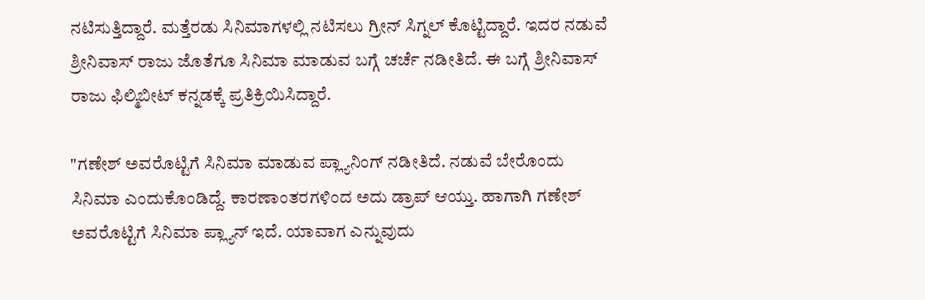ನಟಿಸುತ್ತಿದ್ದಾರೆ. ಮತ್ತೆರಡು ಸಿನಿಮಾಗಳಲ್ಲಿ ನಟಿಸಲು ಗ್ರೀನ್ ಸಿಗ್ನಲ್ ಕೊಟ್ಟಿದ್ದಾರೆ. ಇದರ ನಡುವೆ ಶ್ರೀನಿವಾಸ್ ರಾಜು ಜೊತೆಗೂ ಸಿನಿಮಾ ಮಾಡುವ ಬಗ್ಗೆ ಚರ್ಚೆ ನಡೀತಿದೆ. ಈ ಬಗ್ಗೆ ಶ್ರೀನಿವಾಸ್ ರಾಜು ಫಿಲ್ಮಿಬೀಟ್ ಕನ್ನಡಕ್ಕೆ ಪ್ರತಿಕ್ರಿಯಿಸಿದ್ದಾರೆ.

"ಗಣೇಶ್ ಅವರೊಟ್ಟಿಗೆ ಸಿನಿಮಾ ಮಾಡುವ ಪ್ಲ್ಯಾನಿಂಗ್ ನಡೀತಿದೆ. ನಡುವೆ ಬೇರೊಂದು ಸಿನಿಮಾ ಎಂದುಕೊಂಡಿದ್ದೆ. ಕಾರಣಾಂತರಗಳಿಂದ ಅದು ಡ್ರಾಪ್ ಆಯ್ತು. ಹಾಗಾಗಿ ಗಣೇಶ್ ಅವರೊಟ್ಟಿಗೆ ಸಿನಿಮಾ ಪ್ಲ್ಯಾನ್ ಇದೆ. ಯಾವಾಗ ಎನ್ನುವುದು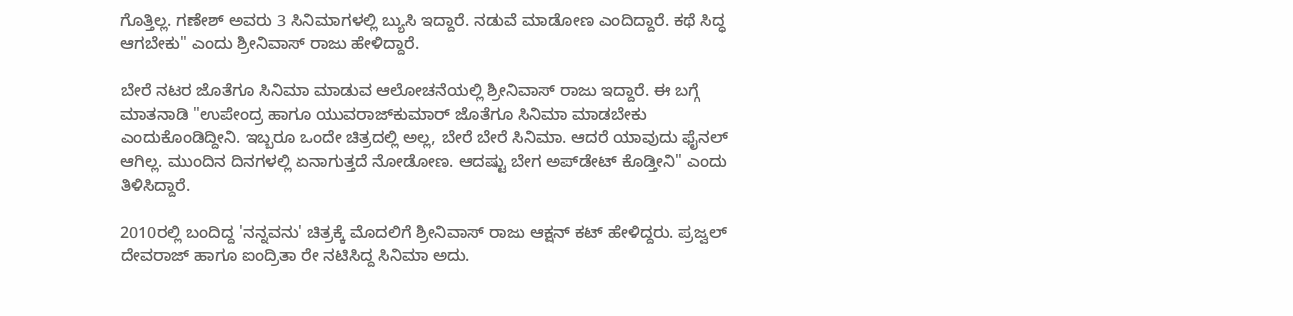ಗೊತ್ತಿಲ್ಲ. ಗಣೇಶ್ ಅವರು 3 ಸಿನಿಮಾಗಳಲ್ಲಿ ಬ್ಯುಸಿ ಇದ್ದಾರೆ. ನಡುವೆ ಮಾಡೋಣ ಎಂದಿದ್ದಾರೆ. ಕಥೆ ಸಿದ್ಧ ಆಗಬೇಕು" ಎಂದು ಶ್ರೀನಿವಾಸ್ ರಾಜು ಹೇಳಿದ್ದಾರೆ.

ಬೇರೆ ನಟರ ಜೊತೆಗೂ ಸಿನಿಮಾ ಮಾಡುವ ಆಲೋಚನೆಯಲ್ಲಿ ಶ್ರೀನಿವಾಸ್ ರಾಜು ಇದ್ದಾರೆ. ಈ ಬಗ್ಗೆ ಮಾತನಾಡಿ "ಉಪೇಂದ್ರ ಹಾಗೂ ಯುವರಾಜ್‌ಕುಮಾರ್ ಜೊತೆಗೂ ಸಿನಿಮಾ ಮಾಡಬೇಕು ಎಂದುಕೊಂಡಿದ್ದೀನಿ. ಇಬ್ಬರೂ ಒಂದೇ ಚಿತ್ರದಲ್ಲಿ ಅಲ್ಲ, ಬೇರೆ ಬೇರೆ ಸಿನಿಮಾ. ಆದರೆ ಯಾವುದು ಫೈನಲ್ ಆಗಿಲ್ಲ. ಮುಂದಿನ ದಿನಗಳಲ್ಲಿ ಏನಾಗುತ್ತದೆ ನೋಡೋಣ. ಆದಷ್ಟು ಬೇಗ ಅಪ್‌ಡೇಟ್ ಕೊಡ್ತೀನಿ" ಎಂದು ತಿಳಿಸಿದ್ದಾರೆ.

2010ರಲ್ಲಿ ಬಂದಿದ್ದ 'ನನ್ನವನು' ಚಿತ್ರಕ್ಕೆ ಮೊದಲಿಗೆ ಶ್ರೀನಿವಾಸ್ ರಾಜು ಆಕ್ಷನ್ ಕಟ್ ಹೇಳಿದ್ದರು. ಪ್ರಜ್ವಲ್ ದೇವರಾಜ್ ಹಾಗೂ ಐಂದ್ರಿತಾ ರೇ ನಟಿಸಿದ್ದ ಸಿನಿಮಾ ಅದು.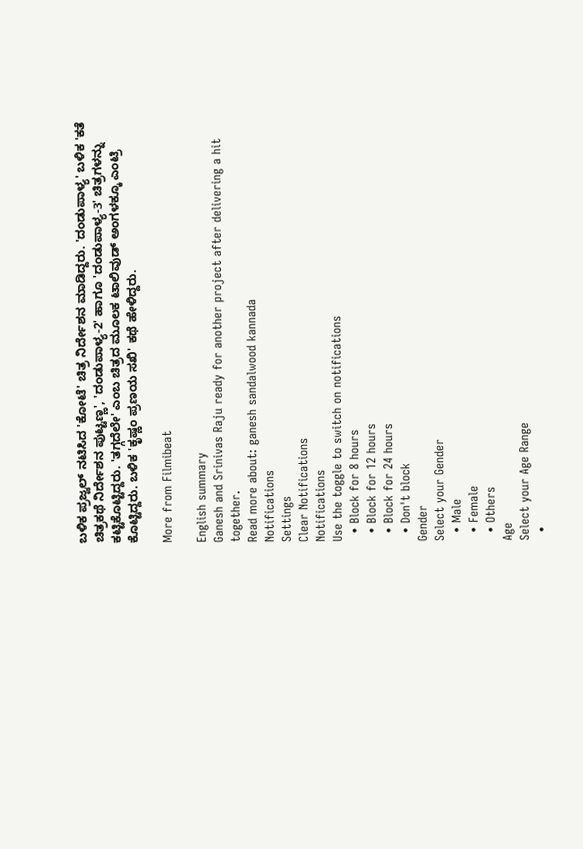ಬಳಿಕ ಪ್ರಜ್ವಲ್ ನಟಿಸಿದ 'ಕೋಟೆ' ಚಿತ್ರ ನಿರ್ದೇಶನ ಮಾಡಿದ್ದರು. 'ದಂಡುಪಾಳ್ಯ' ಬಳಿಕ 'ಕತೆ ಚಿತ್ರಕಥೆ ನಿರ್ದೇಶನ ಪುಟ್ಟಣ್ಣ', 'ದಂಡುಪಾಳ್ಯ-2' ಹಾಗೂ 'ದಂಡುಪಾಳ್ಯ-3' ಚಿತ್ರಗಳನ್ನು ಕಟ್ಟಿಕೊಟ್ಟಿದ್ದರು. 'ತಗ್ಗದೆಲೇ' ಎಂಬ ಚಿತ್ರದ ಮೂಲಕ ಟಾಲಿವುಡ್ ಅಂಗಳಕ್ಕೂ ಎಂಟ್ರಿ ಕೊಟ್ಟಿದ್ದರು. ಬಳಿಕ 'ಕೃಷ್ಣಂ ಪ್ರಣಯ ಸಖಿ' ಕಥೆ ಹೇಳಿದ್ದರು.

More from Filmibeat

English summary
Ganesh and Srinivas Raju ready for another project after delivering a hit together.
Read more about: ganesh sandalwood kannada
Notifications
Settings
Clear Notifications
Notifications
Use the toggle to switch on notifications
  • Block for 8 hours
  • Block for 12 hours
  • Block for 24 hours
  • Don't block
Gender
Select your Gender
  • Male
  • Female
  • Others
Age
Select your Age Range
  •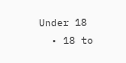Under 18
  • 18 to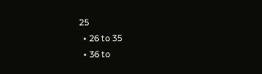25
  • 26 to 35
  • 36 to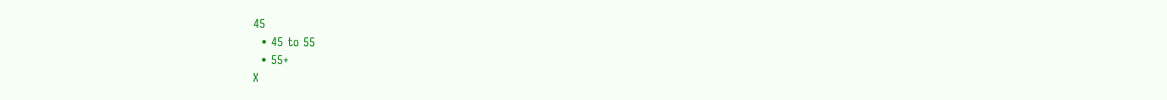45
  • 45 to 55
  • 55+
X